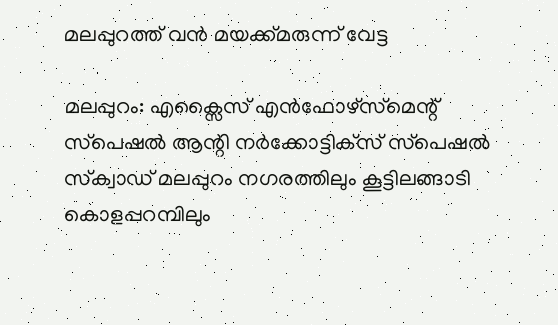മലപ്പുറത്ത് വന്‍ മയക്ക്മരുന്ന് വേട്ട

മലപ്പുറം: എക്സൈസ് എന്‍ഫോഴ്‌സ്‌മെന്റ് സ്‌പെഷല്‍ ആന്റി നര്‍ക്കോട്ടിക്‌സ് സ്‌പെഷല്‍ സ്‌ക്വാഡ് മലപ്പുറം നഗരത്തിലും കൂട്ടിലങ്ങാടി കൊളപ്പറമ്പിലും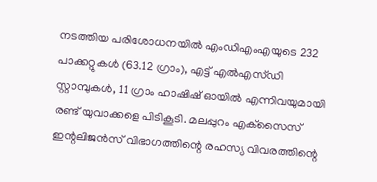നടത്തിയ പരിശോധനയില്‍ എംഡിഎംഎയുടെ 232 പാക്കറ്റുകള്‍ (63.12 ഗ്രാം), എട്ട് എല്‍എസ്ഡി സ്റ്റാമ്പുകള്‍, 11 ഗ്രാം ഹാഷിഷ് ഓയില്‍ എന്നിവയുമായി രണ്ട് യുവാക്കളെ പിടികൂടി. മലപ്പുറം എക്‌സൈസ് ഇന്റലിജന്‍സ് വിഭാഗത്തിന്റെ രഹസ്യ വിവരത്തിന്റെ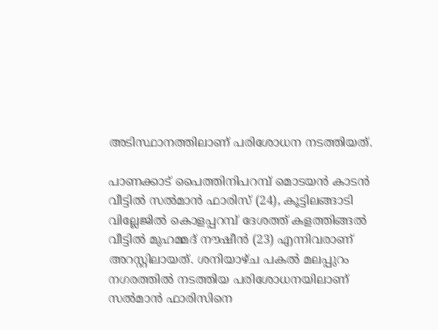അടിസ്ഥാനത്തിലാണ് പരിശോധന നടത്തിയത്.

പാണക്കാട് പൈത്തിനിപറമ്പ് മൊടയന്‍ കാടന്‍ വീട്ടില്‍ സല്‍മാന്‍ ഫാരിസ് (24), കൂട്ടിലങ്ങാടി വില്ലേജില്‍ കൊളപ്പറമ്പ് ദേശത്ത് കളത്തിങ്ങല്‍ വീട്ടില്‍ മുഹമ്മദ് നൗഷീന്‍ (23) എന്നിവരാണ് അറസ്റ്റിലായത്. ശനിയാഴ്ച പകല്‍ മലപ്പുറം നഗരത്തില്‍ നടത്തിയ പരിശോധനയിലാണ് സല്‍മാന്‍ ഫാരിസിനെ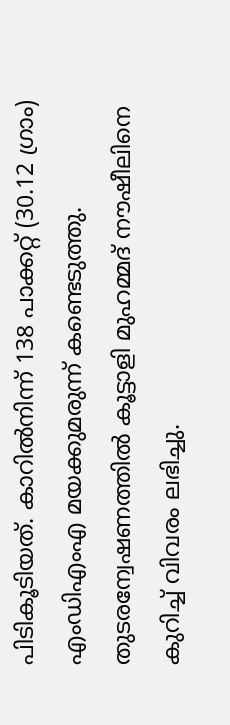പിടികൂടിയത്. കാറില്‍നിന്ന് 138 പാക്കറ്റ് (30.12 ഗ്രാം) എംഡിഎംഎ മയക്കുമരുന്ന് കണ്ടെടുത്തു. തുടരന്വേഷണത്തില്‍ കൂട്ടാളി മുഹമ്മദ് നൗഷീലിനെ കുറിച്ച് വിവരം ലഭിച്ചു.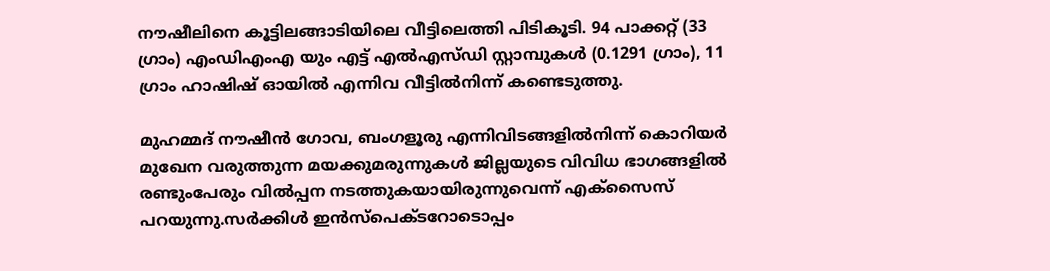നൗഷീലിനെ കൂട്ടിലങ്ങാടിയിലെ വീട്ടിലെത്തി പിടികൂടി. 94 പാക്കറ്റ് (33 ഗ്രാം) എംഡിഎംഎ യും എട്ട് എല്‍എസ്ഡി സ്റ്റാമ്പുകള്‍ (0.1291 ഗ്രാം), 11 ഗ്രാം ഹാഷിഷ് ഓയില്‍ എന്നിവ വീട്ടില്‍നിന്ന് കണ്ടെടുത്തു.

മുഹമ്മദ് നൗഷീന്‍ ഗോവ, ബംഗളൂരു എന്നിവിടങ്ങളില്‍നിന്ന് കൊറിയര്‍ മുഖേന വരുത്തുന്ന മയക്കുമരുന്നുകള്‍ ജില്ലയുടെ വിവിധ ഭാഗങ്ങളില്‍ രണ്ടുംപേരും വില്‍പ്പന നടത്തുകയായിരുന്നുവെന്ന് എക്‌സൈസ് പറയുന്നു.സര്‍ക്കിള്‍ ഇന്‍സ്‌പെക്ടറോടൊപ്പം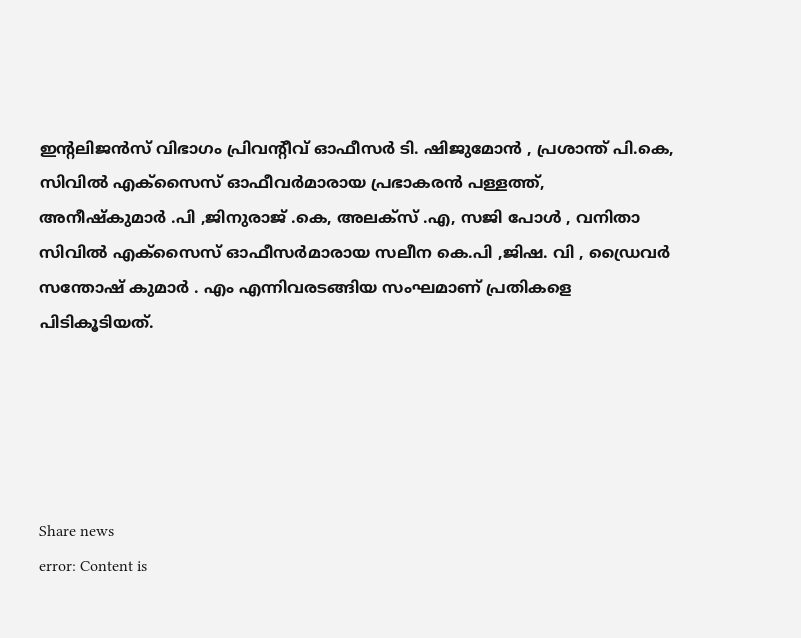ഇന്റലിജന്‍സ് വിഭാഗം പ്രിവന്റീവ് ഓഫീസര്‍ ടി. ഷിജുമോന്‍ , പ്രശാന്ത് പി.കെ, സിവില്‍ എക്‌സൈസ് ഓഫീവര്‍മാരായ പ്രഭാകരന്‍ പള്ളത്ത്, അനീഷ്‌കുമാര്‍ .പി ,ജിനുരാജ് .കെ, അലക്‌സ് .എ, സജി പോള്‍ , വനിതാ സിവില്‍ എക്‌സൈസ് ഓഫീസര്‍മാരായ സലീന കെ.പി ,ജിഷ. വി , ഡ്രൈവര്‍ സന്തോഷ് കുമാര്‍ . എം എന്നിവരടങ്ങിയ സംഘമാണ് പ്രതികളെ പിടികൂടിയത്.





Share news
error: Content is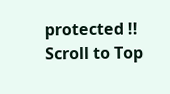protected !!
Scroll to Top